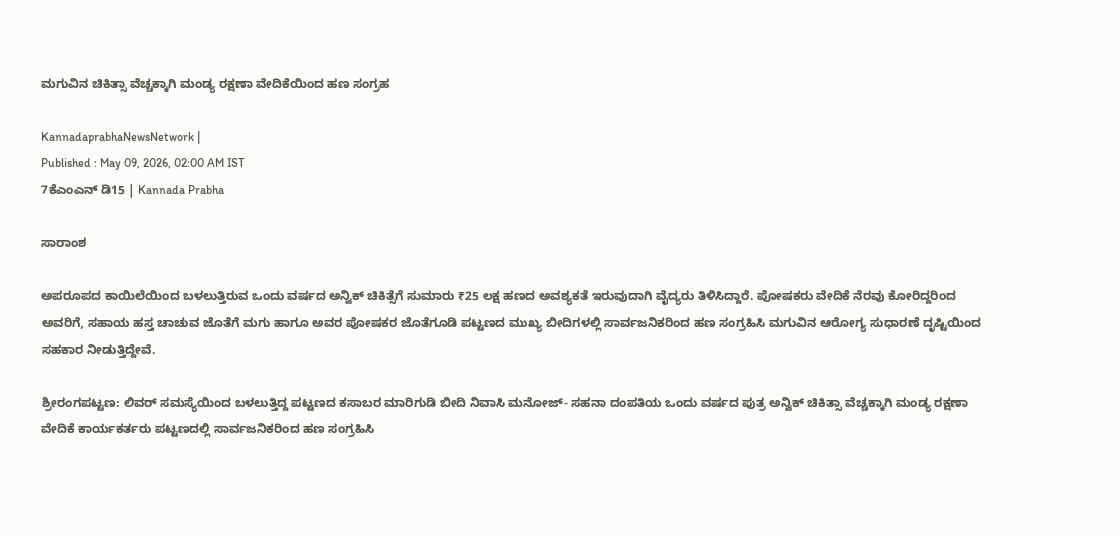ಮಗುವಿನ ಚಿಕಿತ್ಸಾ ವೆಚ್ಚಕ್ಕಾಗಿ ಮಂಡ್ಯ ರಕ್ಷಣಾ ವೇದಿಕೆಯಿಂದ ಹಣ ಸಂಗ್ರಹ

KannadaprabhaNewsNetwork |
Published : May 09, 2026, 02:00 AM IST
7ಕೆಎಂಎನ್ ಡಿ15 | Kannada Prabha

ಸಾರಾಂಶ

ಅಪರೂಪದ ಕಾಯಿಲೆಯಿಂದ ಬಳಲುತ್ತಿರುವ ಒಂದು ವರ್ಷದ ಅನ್ವಿಕ್ ಚಿಕಿತ್ಸೆಗೆ ಸುಮಾರು ₹25 ಲಕ್ಷ ಹಣದ ಅವಶ್ಯಕತೆ ಇರುವುದಾಗಿ ವೈದ್ಯರು ತಿಳಿಸಿದ್ದಾರೆ. ಪೋಷಕರು ವೇದಿಕೆ ನೆರವು ಕೋರಿದ್ದರಿಂದ ಅವರಿಗೆ, ಸಹಾಯ ಹಸ್ತ ಚಾಚುವ ಜೊತೆಗೆ ಮಗು ಹಾಗೂ ಅವರ ಪೋಷಕರ ಜೊತೆಗೂಡಿ ಪಟ್ಟಣದ ಮುಖ್ಯ ಬೀದಿಗಳಲ್ಲಿ ಸಾರ್ವಜನಿಕರಿಂದ ಹಣ ಸಂಗ್ರಹಿಸಿ ಮಗುವಿನ ಆರೋಗ್ಯ ಸುಧಾರಣೆ ದೃಷ್ಟಿಯಿಂದ ಸಹಕಾರ ನೀಡುತ್ತಿದ್ದೇವೆ.

ಶ್ರೀರಂಗಪಟ್ಟಣ: ಲಿವರ್ ಸಮಸ್ಯೆಯಿಂದ ಬಳಲುತ್ತಿದ್ದ ಪಟ್ಟಣದ ಕಸಾಬರ ಮಾರಿಗುಡಿ ಬೀದಿ ನಿವಾಸಿ ಮನೋಜ್- ಸಹನಾ ದಂಪತಿಯ ಒಂದು ವರ್ಷದ ಪುತ್ರ ಅನ್ವಿಕ್ ಚಿಕಿತ್ಸಾ ವೆಚ್ಚಕ್ಕಾಗಿ ಮಂಡ್ಯ ರಕ್ಷಣಾ ವೇದಿಕೆ ಕಾರ್ಯಕರ್ತರು ಪಟ್ಟಣದಲ್ಲಿ ಸಾರ್ವಜನಿಕರಿಂದ ಹಣ ಸಂಗ್ರಹಿಸಿ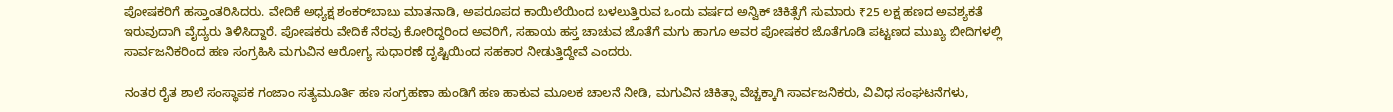ಪೋಷಕರಿಗೆ ಹಸ್ತಾಂತರಿಸಿದರು. ವೇದಿಕೆ ಅಧ್ಯಕ್ಷ ಶಂಕರ್‌ಬಾಬು ಮಾತನಾಡಿ, ಅಪರೂಪದ ಕಾಯಿಲೆಯಿಂದ ಬಳಲುತ್ತಿರುವ ಒಂದು ವರ್ಷದ ಅನ್ವಿಕ್ ಚಿಕಿತ್ಸೆಗೆ ಸುಮಾರು ₹25 ಲಕ್ಷ ಹಣದ ಅವಶ್ಯಕತೆ ಇರುವುದಾಗಿ ವೈದ್ಯರು ತಿಳಿಸಿದ್ದಾರೆ. ಪೋಷಕರು ವೇದಿಕೆ ನೆರವು ಕೋರಿದ್ದರಿಂದ ಅವರಿಗೆ, ಸಹಾಯ ಹಸ್ತ ಚಾಚುವ ಜೊತೆಗೆ ಮಗು ಹಾಗೂ ಅವರ ಪೋಷಕರ ಜೊತೆಗೂಡಿ ಪಟ್ಟಣದ ಮುಖ್ಯ ಬೀದಿಗಳಲ್ಲಿ ಸಾರ್ವಜನಿಕರಿಂದ ಹಣ ಸಂಗ್ರಹಿಸಿ ಮಗುವಿನ ಆರೋಗ್ಯ ಸುಧಾರಣೆ ದೃಷ್ಟಿಯಿಂದ ಸಹಕಾರ ನೀಡುತ್ತಿದ್ದೇವೆ ಎಂದರು.

ನಂತರ ರೈತ ಶಾಲೆ ಸಂಸ್ಥಾಪಕ ಗಂಜಾಂ ಸತ್ಯಮೂರ್ತಿ ಹಣ ಸಂಗ್ರಹಣಾ ಹುಂಡಿಗೆ ಹಣ ಹಾಕುವ ಮೂಲಕ ಚಾಲನೆ ನೀಡಿ, ಮಗುವಿನ ಚಿಕಿತ್ಸಾ ವೆಚ್ಚಕ್ಕಾಗಿ ಸಾರ್ವಜನಿಕರು, ವಿವಿಧ ಸಂಘಟನೆಗಳು,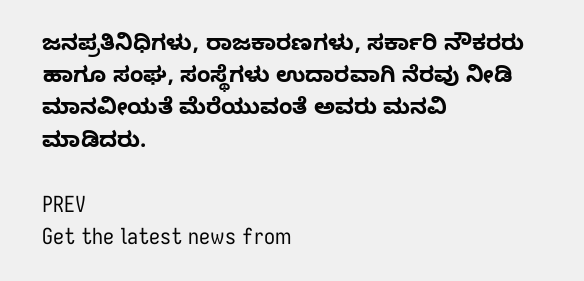ಜನಪ್ರತಿನಿಧಿಗಳು, ರಾಜಕಾರಣಗಳು, ಸರ್ಕಾರಿ ನೌಕರರು ಹಾಗೂ ಸಂಘ, ಸಂಸ್ಥೆಗಳು ಉದಾರವಾಗಿ ನೆರವು ನೀಡಿ ಮಾನವೀಯತೆ ಮೆರೆಯುವಂತೆ ಅವರು ಮನವಿ ಮಾಡಿದರು.

PREV
Get the latest news from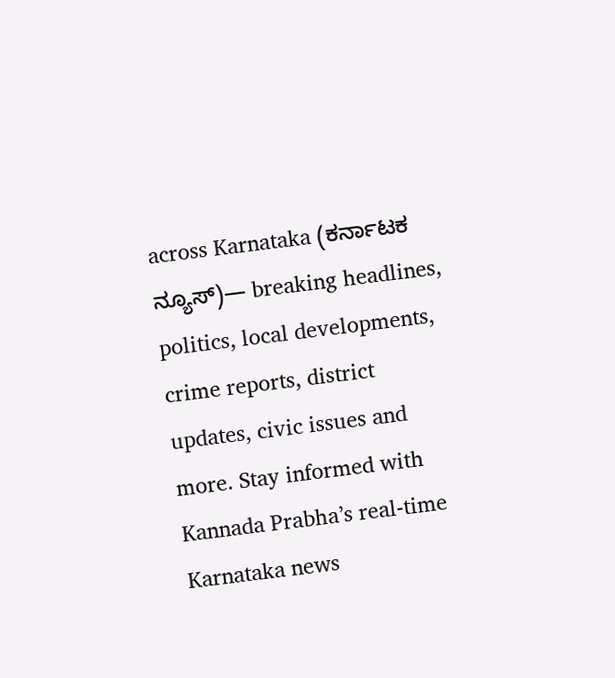across Karnataka (ಕರ್ನಾಟಕ ನ್ಯೂಸ್)— breaking headlines, politics, local developments, crime reports, district updates, civic issues and more. Stay informed with Kannada Prabha’s real‑time Karnataka news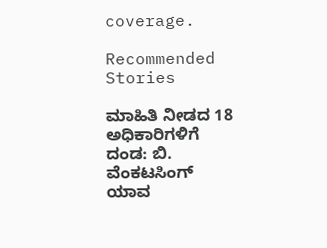coverage.

Recommended Stories

ಮಾಹಿತಿ ನೀಡದ 18 ಅಧಿಕಾರಿಗಳಿಗೆ ದಂಡ: ಬಿ. ವೆಂಕಟಸಿಂಗ್
ಯಾವ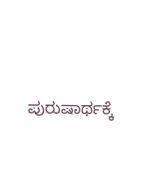ಪುರುಷಾರ್ಥಕ್ಕೆ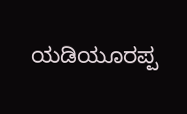ಯಡಿಯೂರಪ್ಪ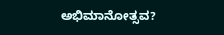ಅಭಿಮಾನೋತ್ಸವ?